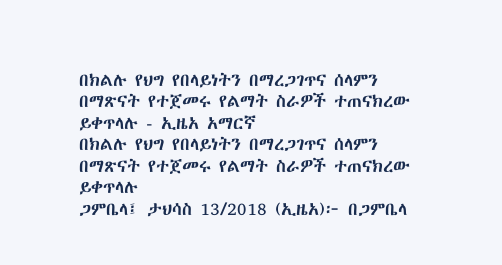በክልሉ የህግ የበላይነትን በማረጋገጥና ሰላምን በማጽናት የተጀመሩ የልማት ስራዎች ተጠናክረው ይቀጥላሉ - ኢዜአ አማርኛ
በክልሉ የህግ የበላይነትን በማረጋገጥና ሰላምን በማጽናት የተጀመሩ የልማት ስራዎች ተጠናክረው ይቀጥላሉ
ጋምቤላ፤ ታህሳስ 13/2018 (ኢዜአ)፦ በጋምቤላ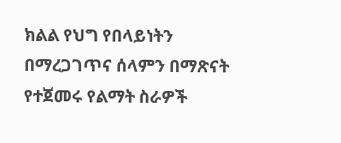ክልል የህግ የበላይነትን በማረጋገጥና ሰላምን በማጽናት የተጀመሩ የልማት ስራዎች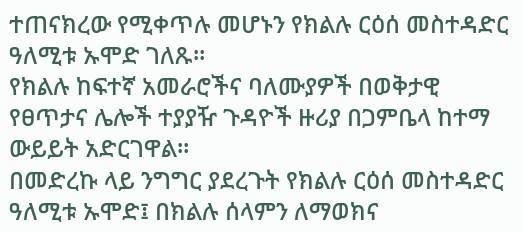ተጠናክረው የሚቀጥሉ መሆኑን የክልሉ ርዕሰ መስተዳድር ዓለሚቱ ኡሞድ ገለጹ።
የክልሉ ከፍተኛ አመራሮችና ባለሙያዎች በወቅታዊ የፀጥታና ሌሎች ተያያዥ ጉዳዮች ዙሪያ በጋምቤላ ከተማ ውይይት አድርገዋል።
በመድረኩ ላይ ንግግር ያደረጉት የክልሉ ርዕሰ መስተዳድር ዓለሚቱ ኡሞድ፤ በክልሉ ሰላምን ለማወክና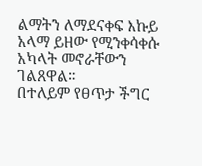ልማትን ለማደናቀፍ እኩይ አላማ ይዘው የሚንቀሳቀሱ አካላት መኖራቸውን ገልጸዋል።
በተለይም የፀጥታ ችግር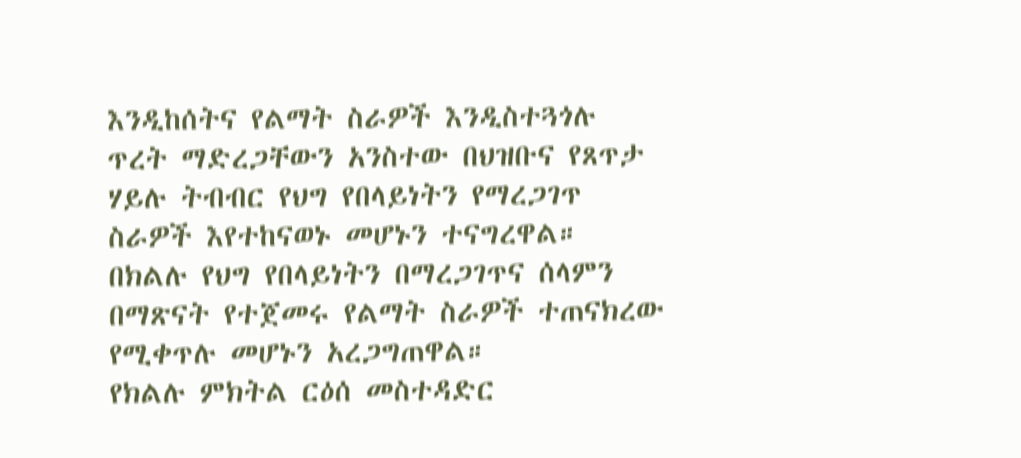እንዲከሰትና የልማት ስራዎች እንዲስተጓጎሉ ጥረት ማድረጋቸውን አንስተው በህዝቡና የጸጥታ ሃይሉ ትብብር የህግ የበላይነትን የማረጋገጥ ስራዎች እየተከናወኑ መሆኑን ተናግረዋል።
በክልሉ የህግ የበላይነትን በማረጋገጥና ሰላምን በማጽናት የተጀመሩ የልማት ስራዎች ተጠናክረው የሚቀጥሉ መሆኑን አረጋግጠዋል።
የክልሉ ምክትል ርዕሰ መስተዳድር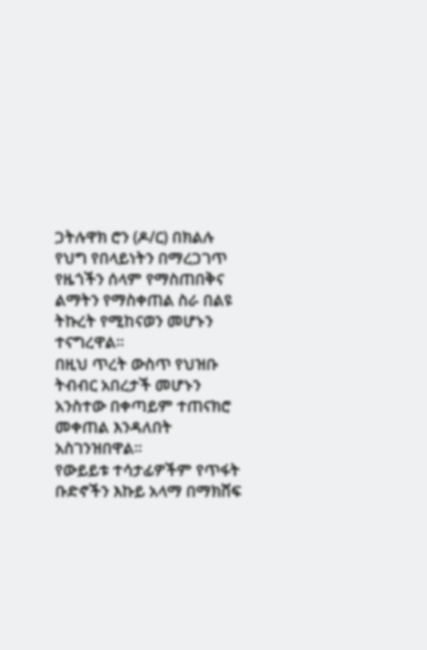ጋትሉዋክ ሮን (ዶ/ር) በክልሉ የህግ የበላይነትን በማረጋገጥ የዜጎችን ሰላም የማስጠበቅና ልማትን የማስቀጠል ስራ በልዩ ትኩረት የሚከናወን መሆኑን ተናግረዋል።
በዚህ ጥረት ውስጥ የህዝቡ ትብብር አበረታች መሆኑን አንስተው በቀጣይም ተጠናክሮ መቀጠል እንዳለበት አስገንዝበዋል።
የውይይቱ ተሳታፊዎችም የጥፋት ቡድኖችን እኩይ አላማ በማክሸፍ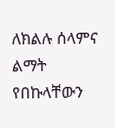ለክልሉ ሰላምና ልማት የበኩላቸውን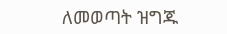ለመወጣት ዝግጁ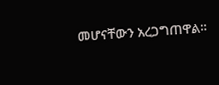መሆናቸውን አረጋግጠዋል።